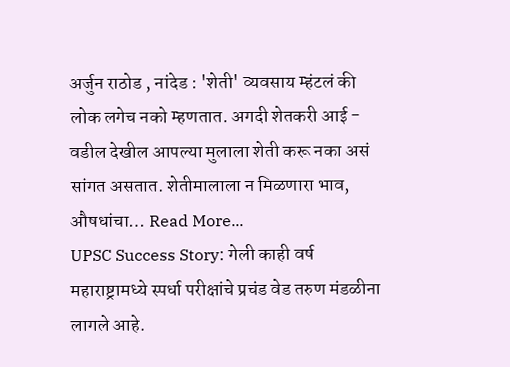अर्जुन राठोड , नांदेड : 'शेती' व्यवसाय म्हंटलं की लोक लगेच नको म्हणतात. अगदी शेतकरी आई - वडील देखील आपल्या मुलाला शेती करू नका असं सांगत असतात. शेतीमालाला न मिळणारा भाव, औषधांचा… Read More...
UPSC Success Story: गेली काही वर्ष महाराष्ट्रामध्ये स्पर्धा परीक्षांचे प्रचंड वेड तरुण मंडळीना लागले आहे.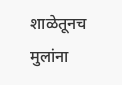शाळेतूनच मुलांना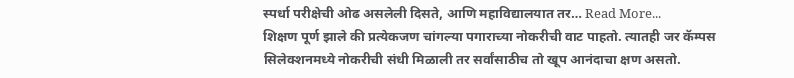स्पर्धा परीक्षेची ओढ असलेली दिसते, आणि महाविद्यालयात तर… Read More...
शिक्षण पूर्ण झाले की प्रत्येकजण चांगल्या पगाराच्या नोकरीची वाट पाहतो. त्यातही जर कॅम्पस सिलेक्शनमध्ये नोकरीची संधी मिळाली तर सर्वांसाठीच तो खूप आनंदाचा क्षण असतो.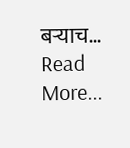बऱ्याच… Read More...